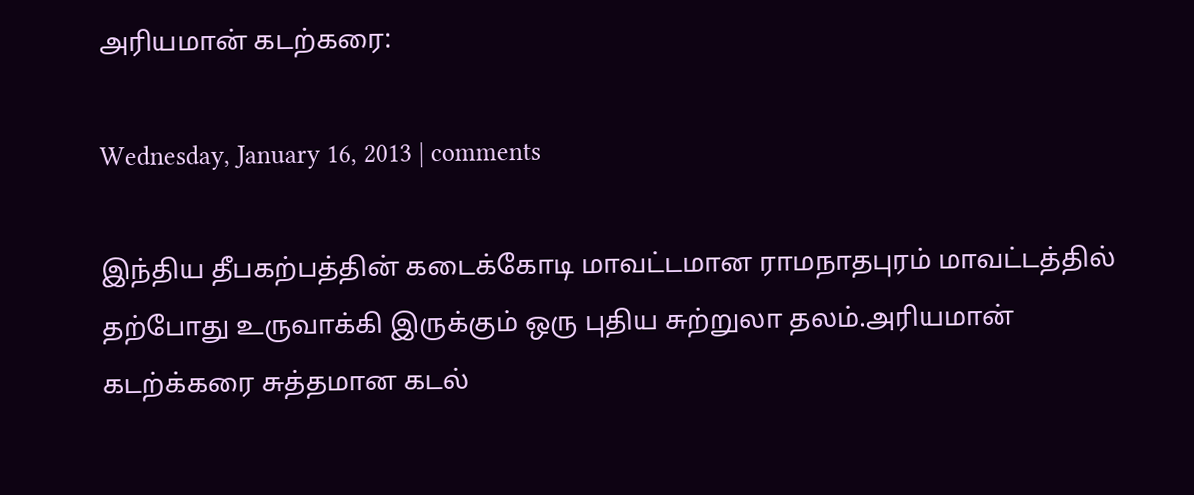அரியமான் கடற்கரை:

Wednesday, January 16, 2013 | comments

இந்திய தீபகற்பத்தின் கடைக்கோடி மாவட்டமான ராமநாதபுரம் மாவட்டத்தில் தற்போது உருவாக்கி இருக்கும் ஒரு புதிய சுற்றுலா தலம்.அரியமான் கடற்க்கரை சுத்தமான கடல்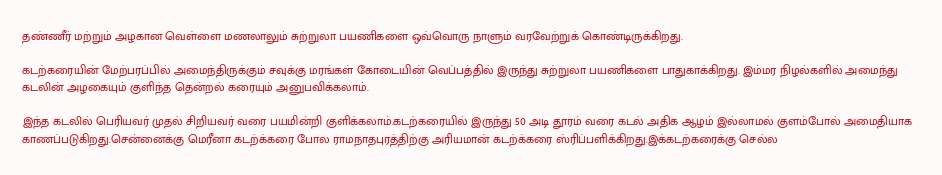தண்ணீர் மற்றும் அழகான வெள்ளை மணலாலும் சுற்றுலா பயணிகளை ஒவ்வொரு நாளும் வரவேற்றுக் கொண்டிருக்கிறது.

கடற்கரையின் மேற்பரப்பில் அமைந்திருக்கும் சவுக்கு மரங்கள் கோடையின் வெப்பத்தில் இருந்து சுற்றுலா பயணிகளை பாதுகாக்கிறது. இம்மர நிழல்களில் அமைந்து கடலின் அழகையும் குளிந்த தென்றல் கரையும் அனுபவிக்கலாம்.

இந்த கடலில் பெரியவர் முதல் சிறியவர் வரை பயமின்றி குளிக்கலாம்.கடற்கரையில் இருந்து 50 அடி தூரம் வரை கடல் அதிக ஆழம் இல்லாமல் குளம்போல் அமைதியாக காணப்படுகிறது.சென்னைக்கு மெரீனா கடற்க்கரை போல ராமநாதபுரத்திற்கு அரியமான் கடற்க்கரை ஸ்ரிப்பளிக்கிறது.இக்கடற்கரைக்கு செல்ல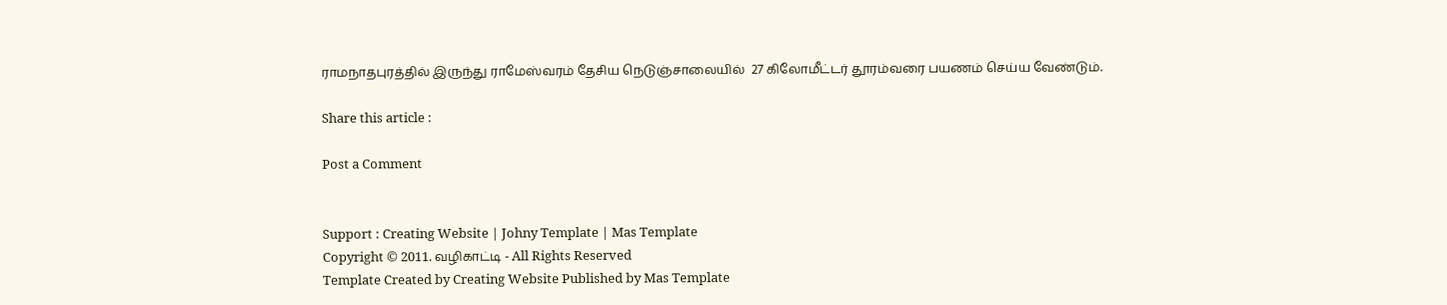ராமநாதபுரத்தில் இருந்து ராமேஸ்வரம் தேசிய நெடுஞ்சாலையில்  27 கிலோமீட்டர் தூரம்வரை பயணம் செய்ய வேண்டும்.

Share this article :

Post a Comment


Support : Creating Website | Johny Template | Mas Template
Copyright © 2011. வழிகாட்டி - All Rights Reserved
Template Created by Creating Website Published by Mas Template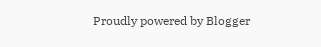Proudly powered by Blogger